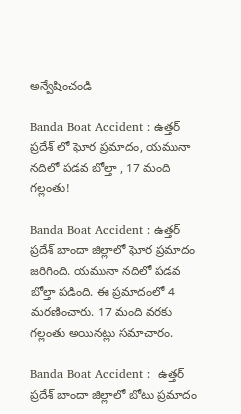అన్వేషించండి

Banda Boat Accident : ఉత్తర్ ప్రదేశ్ లో ఘోర ప్రమాదం, యమునా నదిలో పడవ బోల్తా , 17 మంది గల్లంతు!

Banda Boat Accident : ఉత్తర్ ప్రదేశ్ బాందా జిల్లాలో ఘోర ప్రమాదం జరిగింది. యమునా నదిలో పడవ బోల్తా పడింది. ఈ ప్రమాదంలో 4 మరణించారు. 17 మంది వరకు గల్లంతు అయినట్లు సమాచారం.

Banda Boat Accident :  ఉత్తర్ ప్రదేశ్ బాందా జిల్లాలో బోటు ప్రమాదం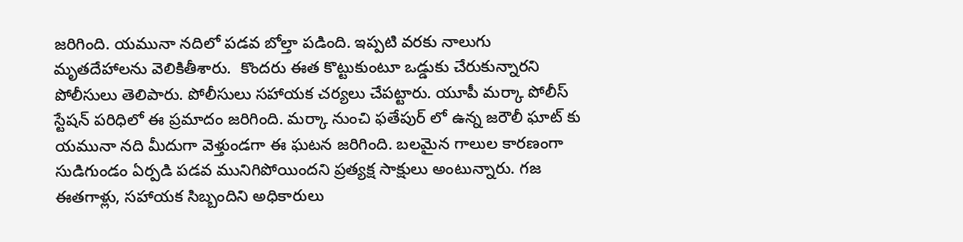జరిగింది. యమునా నదిలో పడవ బోల్తా పడింది. ఇప్పటి వరకు నాలుగు మృతదేహాలను వెలికితీశారు.  కొందరు ఈత కొట్టుకుంటూ ఒడ్డుకు చేరుకున్నారని పోలీసులు తెలిపారు. పోలీసులు సహాయక చర్యలు చేపట్టారు. యూపీ మర్కా పోలీస్ స్టేషన్ పరిధిలో ఈ ప్రమాదం జరిగింది. మర్కా నుంచి ఫతేపుర్ లో ఉన్న జరౌలీ ఘాట్ కు యమునా నది మీదుగా వెళ్తుండగా ఈ ఘటన జరిగింది. బలమైన గాలుల కారణంగా సుడిగుండం ఏర్పడి పడవ మునిగిపోయిందని ప్రత్యక్ష సాక్షులు అంటున్నారు. గజ ఈతగాళ్లు, సహాయక సిబ్బందిని అధికారులు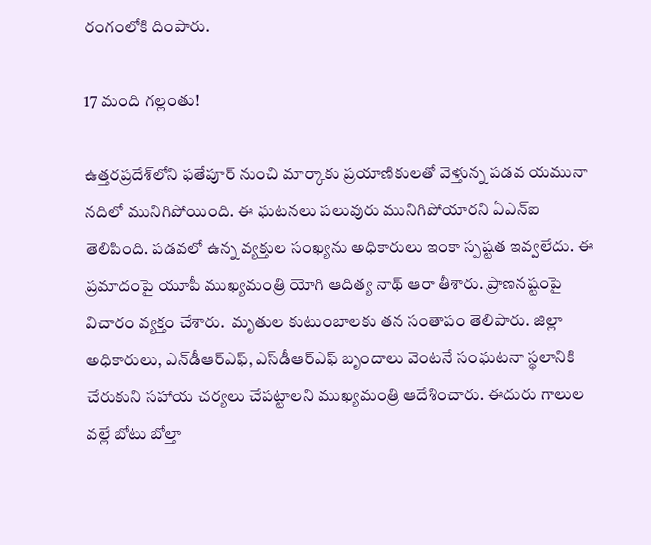రంగంలోకి దింపారు.

17 మంది గల్లంతు!

ఉత్తరప్రదేశ్‌లోని ఫతేపూర్ నుంచి మార్కాకు ప్రయాణికులతో వెళ్తున్న పడవ యమునా నదిలో మునిగిపోయింది. ఈ ఘటనలు పలువురు మునిగిపోయారని ఏఎన్ఐ తెలిపింది. పడవలో ఉన్న వ్యక్తుల సంఖ్యను అధికారులు ఇంకా స్పష్టత ఇవ్వలేదు. ఈ ప్రమాదంపై యూపీ ముఖ్యమంత్రి యోగి ఆదిత్య నాథ్ ఆరా తీశారు. ప్రాణనష్టంపై విచారం వ్యక్తం చేశారు.  మృతుల కుటుంబాలకు తన సంతాపం తెలిపారు. జిల్లా అధికారులు, ఎన్‌డీఆర్‌ఎఫ్, ఎస్‌డీఆర్‌ఎఫ్ బృందాలు వెంటనే సంఘటనా స్థలానికి చేరుకుని సహాయ చర్యలు చేపట్టాలని ముఖ్యమంత్రి ఆదేశించారు. ఈదురు గాలుల వల్లే బోటు బోల్తా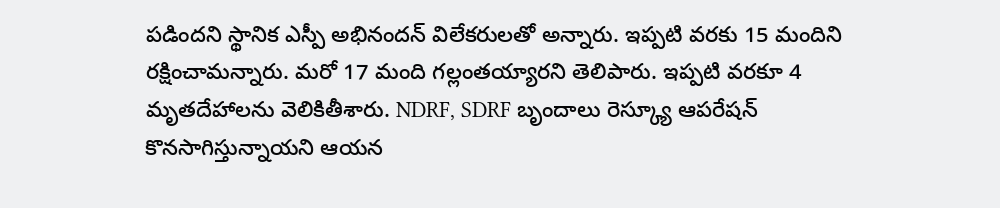పడిందని స్థానిక ఎస్పీ అభినందన్ విలేకరులతో అన్నారు. ఇప్పటి వరకు 15 మందిని రక్షించామన్నారు. మరో 17 మంది గల్లంతయ్యారని తెలిపారు. ఇప్పటి వరకూ 4 మృతదేహాలను వెలికితీశారు. NDRF, SDRF బృందాలు రెస్క్యూ ఆపరేషన్ కొనసాగిస్తున్నాయని ఆయన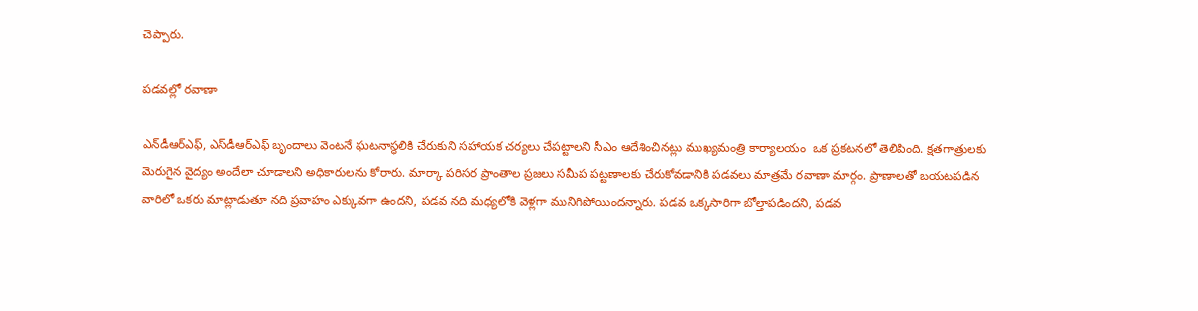చెప్పారు.

పడవల్లో రవాణా

ఎన్‌డీఆర్‌ఎఫ్‌, ఎస్‌డీఆర్‌ఎఫ్‌ బృందాలు వెంటనే ఘటనాస్థలికి చేరుకుని సహాయక చర్యలు చేపట్టాలని సీఎం ఆదేశించినట్లు ముఖ్యమంత్రి కార్యాలయం  ఒక ప్రకటనలో తెలిపింది. క్షతగాత్రులకు మెరుగైన వైద్యం అందేలా చూడాలని అధికారులను కోరారు. మార్కా పరిసర ప్రాంతాల ప్రజలు సమీప పట్టణాలకు చేరుకోవడానికి పడవలు మాత్రమే రవాణా మార్గం. ప్రాణాలతో బయటపడిన వారిలో ఒకరు మాట్లాడుతూ నది ప్రవాహం ఎక్కువగా ఉందని, పడవ నది మధ్యలోకి వెళ్లగా మునిగిపోయిందన్నారు. పడవ ఒక్కసారిగా బోల్తాపడిందని, పడవ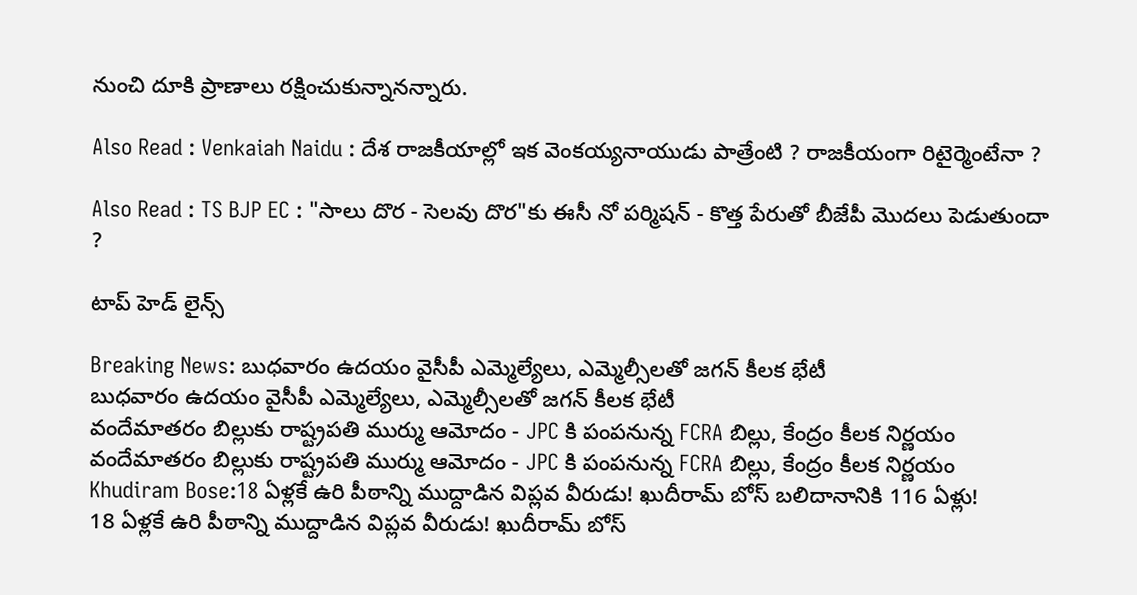నుంచి దూకి ప్రాణాలు రక్షించుకున్నానన్నారు.

Also Read : Venkaiah Naidu : దేశ రాజకీయాల్లో ఇక వెంకయ్యనాయుడు పాత్రేంటి ? రాజకీయంగా రిటైర్మెంటేనా ?

Also Read : TS BJP EC : "సాలు దొర - సెలవు దొర"కు ఈసీ నో పర్మిషన్ - కొత్త పేరుతో బీజేపీ మొదలు పెడుతుందా ?

టాప్ హెడ్ లైన్స్

Breaking News: బుధవారం ఉదయం వైసీపీ ఎమ్మెల్యేలు, ఎమ్మెల్సీలతో జగన్ కీలక భేటీ
బుధవారం ఉదయం వైసీపీ ఎమ్మెల్యేలు, ఎమ్మెల్సీలతో జగన్ కీలక భేటీ
వందేమాతరం బిల్లుకు రాష్ట్రపతి ముర్ము ఆమోదం - JPC కి పంపనున్న FCRA బిల్లు, కేంద్రం కీలక నిర్ణయం
వందేమాతరం బిల్లుకు రాష్ట్రపతి ముర్ము ఆమోదం - JPC కి పంపనున్న FCRA బిల్లు, కేంద్రం కీలక నిర్ణయం
Khudiram Bose:18 ఏళ్లకే ఉరి పీఠాన్ని ముద్దాడిన విప్లవ వీరుడు! ఖుదీరామ్‌ బోస్‌ బలిదానానికి 116 ఏళ్లు!
18 ఏళ్లకే ఉరి పీఠాన్ని ముద్దాడిన విప్లవ వీరుడు! ఖుదీరామ్‌ బోస్‌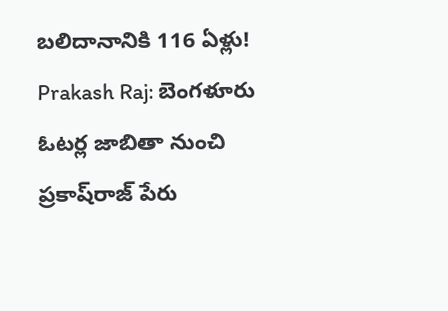బలిదానానికి 116 ఏళ్లు!
Prakash Raj: బెంగళూరు ఓటర్ల జాబితా నుంచి ప్రకాష్‌రాజ్ పేరు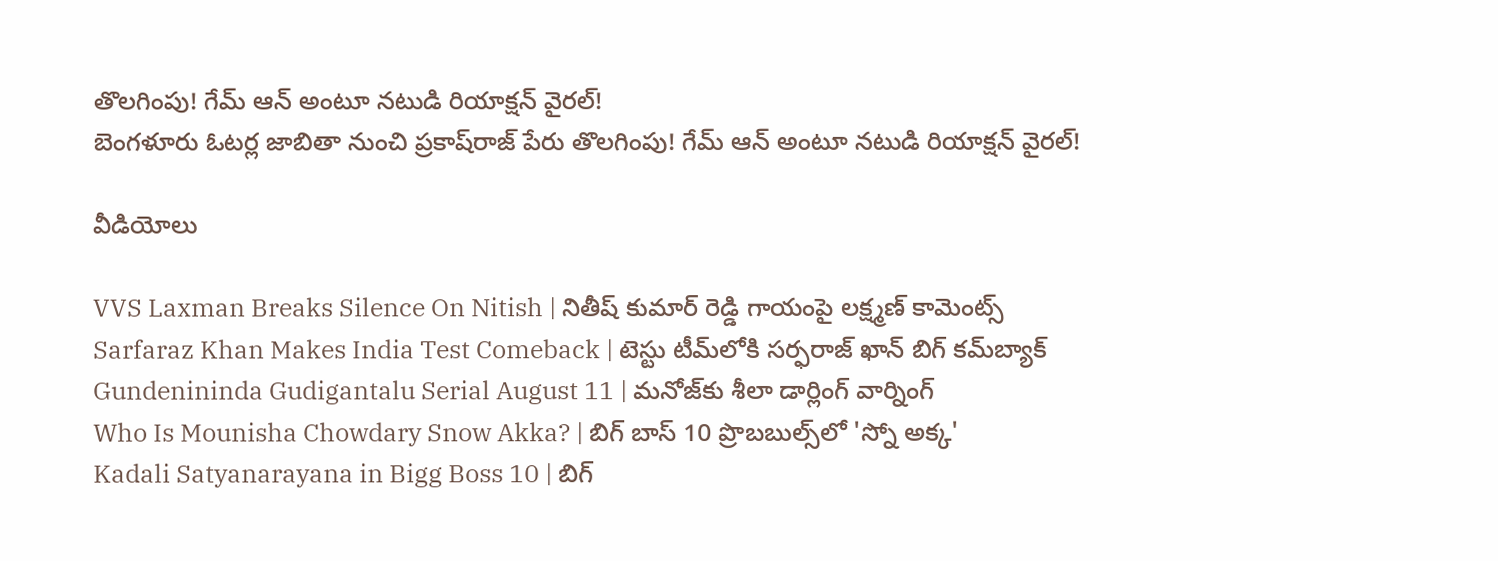తొలగింపు! గేమ్‌ ఆన్ అంటూ నటుడి రియాక్షన్ వైరల్!
బెంగళూరు ఓటర్ల జాబితా నుంచి ప్రకాష్‌రాజ్ పేరు తొలగింపు! గేమ్‌ ఆన్ అంటూ నటుడి రియాక్షన్ వైరల్!

వీడియోలు

VVS Laxman Breaks Silence On Nitish | నితీష్ కుమార్ రెడ్డి గాయంపై లక్ష్మణ్ కామెంట్స్
Sarfaraz Khan Makes India Test Comeback | టెస్టు టీమ్‌లోకి సర్ఫరాజ్ ఖాన్ బిగ్ కమ్‌బ్యాక్
Gundenininda Gudigantalu Serial August 11 | మనోజ్‌కు శీలా డార్లింగ్ వార్నింగ్
Who Is Mounisha Chowdary Snow Akka? | బిగ్ బాస్ 10 ప్రొబబుల్స్‌లో 'స్నో అక్క'
Kadali Satyanarayana in Bigg Boss 10 | బిగ్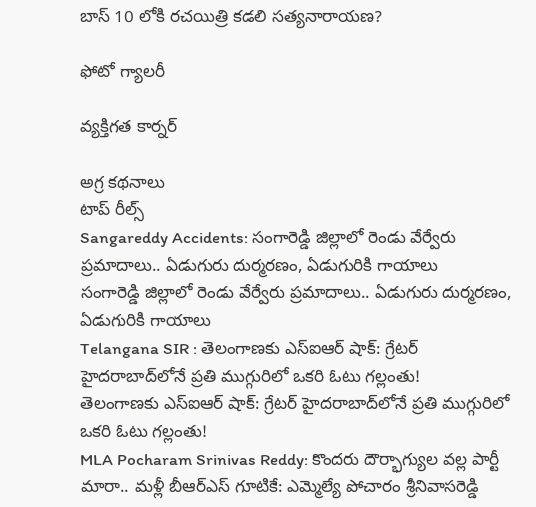బాస్ 10 లోకి రచయిత్రి కడలి సత్యనారాయణ?

ఫోటో గ్యాలరీ

వ్యక్తిగత కార్నర్

అగ్ర కథనాలు
టాప్ రీల్స్
Sangareddy Accidents: సంగారెడ్డి జిల్లాలో రెండు వేర్వేరు ప్రమాదాలు.. ఏడుగురు దుర్మరణం, ఏడుగురికి గాయాలు
సంగారెడ్డి జిల్లాలో రెండు వేర్వేరు ప్రమాదాలు.. ఏడుగురు దుర్మరణం, ఏడుగురికి గాయాలు
Telangana SIR : తెలంగాణకు ఎస్ఐఆర్ షాక్: గ్రేటర్ హైదరాబాద్‌లోనే ప్రతి ముగ్గురిలో ఒకరి ఓటు గల్లంతు!
తెలంగాణకు ఎస్ఐఆర్ షాక్: గ్రేటర్ హైదరాబాద్‌లోనే ప్రతి ముగ్గురిలో ఒకరి ఓటు గల్లంతు!
MLA Pocharam Srinivas Reddy: కొందరు దౌర్భాగ్యుల వల్ల పార్టీ మారా.. మళ్లీ బీఆర్ఎస్‌ గూటికే: ఎమ్మెల్యే పోచారం శ్రీనివాసరెడ్డి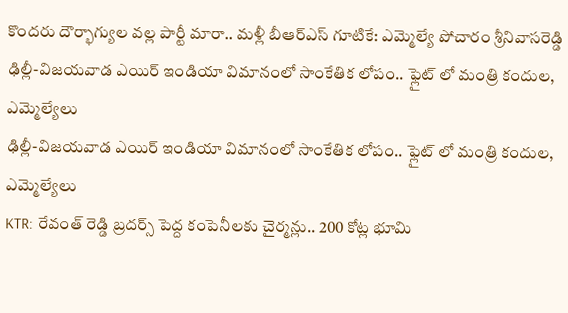కొందరు దౌర్భాగ్యుల వల్ల పార్టీ మారా.. మళ్లీ బీఆర్ఎస్‌ గూటికే: ఎమ్మెల్యే పోచారం శ్రీనివాసరెడ్డి
ఢిల్లీ-విజయవాడ ఎయిర్ ఇండియా విమానంలో సాంకేతిక లోపం.. ఫ్లైట్ లో మంత్రి కందుల, ఎమ్మెల్యేలు
ఢిల్లీ-విజయవాడ ఎయిర్ ఇండియా విమానంలో సాంకేతిక లోపం.. ఫ్లైట్ లో మంత్రి కందుల, ఎమ్మెల్యేలు
KTR: రేవంత్ రెడ్డి బ్రదర్స్ పెద్ద కంపెనీలకు చైర్మన్లు.. 200 కోట్ల భూమి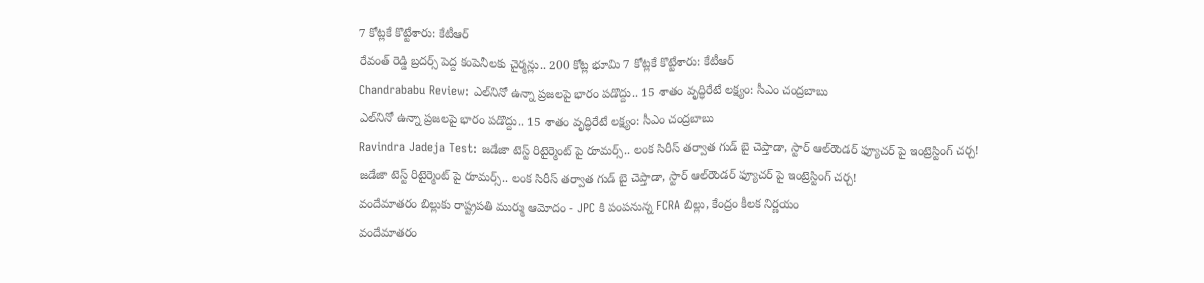7 కోట్లకే కొట్టేశారు: కేటీఆర్
రేవంత్ రెడ్డి బ్రదర్స్ పెద్ద కంపెనీలకు చైర్మన్లు.. 200 కోట్ల భూమి 7 కోట్లకే కొట్టేశారు: కేటీఆర్
Chandrababu Review: ఎల్‌నినో ఉన్నా ప్రజలపై భారం పడొద్దు.. 15 శాతం వృద్ధిరేటే లక్ష్యం: సీఎం చంద్రబాబు
ఎల్‌నినో ఉన్నా ప్రజలపై భారం పడొద్దు.. 15 శాతం వృద్ధిరేటే లక్ష్యం: సీఎం చంద్రబాబు
Ravindra Jadeja Test: జడేజా టెస్ట్ రిటైర్మెంట్ పై రూమర్స్.. లంక సిరీస్ తర్వాత గుడ్ బై చెప్తాడా, స్టార్ ఆల్‌రౌండర్ ఫ్యూచర్ పై ఇంట్రెస్టింగ్ చ‌ర్చ‌!
జడేజా టెస్ట్ రిటైర్మెంట్ పై రూమర్స్.. లంక సిరీస్ తర్వాత గుడ్ బై చెప్తాడా, స్టార్ ఆల్‌రౌండర్ ఫ్యూచర్ పై ఇంట్రెస్టింగ్ చ‌ర్చ‌!
వందేమాతరం బిల్లుకు రాష్ట్రపతి ముర్ము ఆమోదం - JPC కి పంపనున్న FCRA బిల్లు, కేంద్రం కీలక నిర్ణయం
వందేమాతరం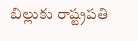బిల్లుకు రాష్ట్రపతి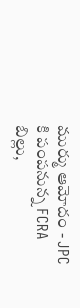ముర్ము ఆమోదం - JPC కి పంపనున్న FCRA బిల్లు,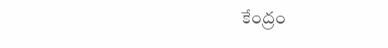కేంద్రం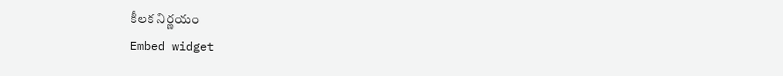కీలక నిర్ణయం
Embed widget